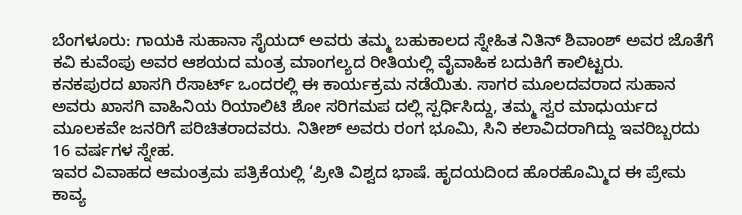ಬೆಂಗಳೂರು: ಗಾಯಕಿ ಸುಹಾನಾ ಸೈಯದ್ ಅವರು ತಮ್ಮ ಬಹುಕಾಲದ ಸ್ನೇಹಿತ ನಿತಿನ್ ಶಿವಾಂಶ್ ಅವರ ಜೊತೆಗೆ ಕವಿ ಕುವೆಂಪು ಅವರ ಆಶಯದ ಮಂತ್ರ ಮಾಂಗಲ್ಯದ ರೀತಿಯಲ್ಲಿ ವೈವಾಹಿಕ ಬದುಕಿಗೆ ಕಾಲಿಟ್ಟರು.
ಕನಕಪುರದ ಖಾಸಗಿ ರೆಸಾರ್ಟ್ ಒಂದರಲ್ಲಿ ಈ ಕಾರ್ಯಕ್ರಮ ನಡೆಯಿತು. ಸಾಗರ ಮೂಲದವರಾದ ಸುಹಾನ ಅವರು ಖಾಸಗಿ ವಾಹಿನಿಯ ರಿಯಾಲಿಟಿ ಶೋ ಸರಿಗಮಪ ದಲ್ಲಿ ಸ್ಪರ್ಧಿಸಿದ್ದು, ತಮ್ಮ ಸ್ವರ ಮಾಧುರ್ಯದ ಮೂಲಕವೇ ಜನರಿಗೆ ಪರಿಚಿತರಾದವರು. ನಿತೀಶ್ ಅವರು ರಂಗ ಭೂಮಿ, ಸಿನಿ ಕಲಾವಿದರಾಗಿದ್ದು ಇವರಿಬ್ಬರದು 16 ವರ್ಷಗಳ ಸ್ನೇಹ.
ಇವರ ವಿವಾಹದ ಆಮಂತ್ರಮ ಪತ್ರಿಕೆಯಲ್ಲಿ ‘ಪ್ರೀತಿ ವಿಶ್ವದ ಭಾಷೆ. ಹೃದಯದಿಂದ ಹೊರಹೊಮ್ಮಿದ ಈ ಪ್ರೇಮ ಕಾವ್ಯ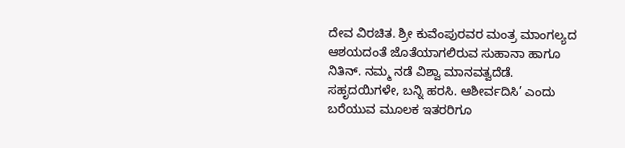ದೇವ ವಿರಚಿತ. ಶ್ರೀ ಕುವೆಂಪುರವರ ಮಂತ್ರ ಮಾಂಗಲ್ಯದ ಆಶಯದಂತೆ ಜೊತೆಯಾಗಲಿರುವ ಸುಹಾನಾ ಹಾಗೂ ನಿತಿನ್. ನಮ್ಮ ನಡೆ ವಿಶ್ವಾ ಮಾನವತ್ವದೆಡೆ. ಸಹೃದಯಿಗಳೇ, ಬನ್ನಿ ಹರಸಿ. ಆಶೀರ್ವದಿಸಿ’ ಎಂದು ಬರೆಯುವ ಮೂಲಕ ಇತರರಿಗೂ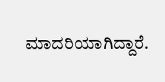ಮಾದರಿಯಾಗಿದ್ದಾರೆ.